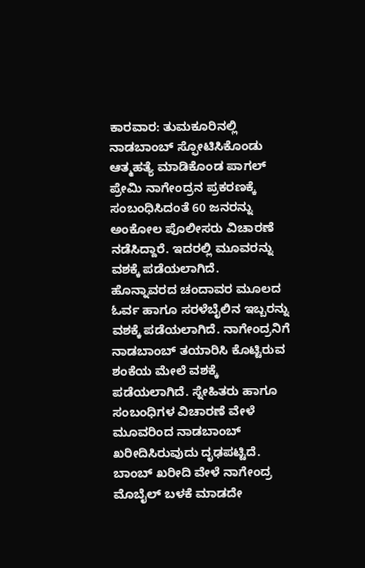ಕಾರವಾರ: ತುಮಕೂರಿನಲ್ಲಿ ನಾಡಬಾಂಬ್ ಸ್ಫೋಟಿಸಿಕೊಂಡು ಆತ್ಮಹತ್ಯೆ ಮಾಡಿಕೊಂಡ ಪಾಗಲ್ ಪ್ರೇಮಿ ನಾಗೇಂದ್ರನ ಪ್ರಕರಣಕ್ಕೆ ಸಂಬಂಧಿಸಿದಂತೆ 60 ಜನರನ್ನು ಅಂಕೋಲ ಪೊಲೀಸರು ವಿಚಾರಣೆ ನಡೆಸಿದ್ದಾರೆ. ಇದರಲ್ಲಿ ಮೂವರನ್ನು ವಶಕ್ಕೆ ಪಡೆಯಲಾಗಿದೆ.
ಹೊನ್ನಾವರದ ಚಂದಾವರ ಮೂಲದ ಓರ್ವ ಹಾಗೂ ಸರಳೆಬೈಲಿನ ಇಬ್ಬರನ್ನು ವಶಕ್ಕೆ ಪಡೆಯಲಾಗಿದೆ. ನಾಗೇಂದ್ರನಿಗೆ ನಾಡಬಾಂಬ್ ತಯಾರಿಸಿ ಕೊಟ್ಟಿರುವ ಶಂಕೆಯ ಮೇಲೆ ವಶಕ್ಕೆ ಪಡೆಯಲಾಗಿದೆ. ಸ್ನೇಹಿತರು ಹಾಗೂ ಸಂಬಂಧಿಗಳ ವಿಚಾರಣೆ ವೇಳೆ ಮೂವರಿಂದ ನಾಡಬಾಂಬ್ ಖರೀದಿಸಿರುವುದು ದೃಢಪಟ್ಟಿದೆ.
ಬಾಂಬ್ ಖರೀದಿ ವೇಳೆ ನಾಗೇಂದ್ರ ಮೊಬೈಲ್ ಬಳಕೆ ಮಾಡದೇ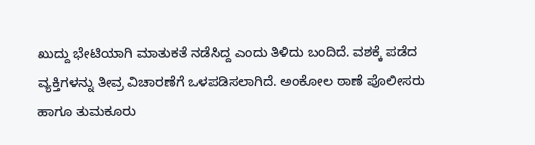ಖುದ್ದು ಭೇಟಿಯಾಗಿ ಮಾತುಕತೆ ನಡೆಸಿದ್ದ ಎಂದು ತಿಳಿದು ಬಂದಿದೆ. ವಶಕ್ಕೆ ಪಡೆದ ವ್ಯಕ್ತಿಗಳನ್ನು ತೀವ್ರ ವಿಚಾರಣೆಗೆ ಒಳಪಡಿಸಲಾಗಿದೆ. ಅಂಕೋಲ ಠಾಣೆ ಪೊಲೀಸರು ಹಾಗೂ ತುಮಕೂರು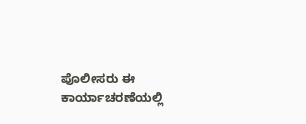ಪೊಲೀಸರು ಈ ಕಾರ್ಯಾಚರಣೆಯಲ್ಲಿ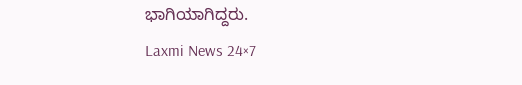ಭಾಗಿಯಾಗಿದ್ದರು.
Laxmi News 24×7